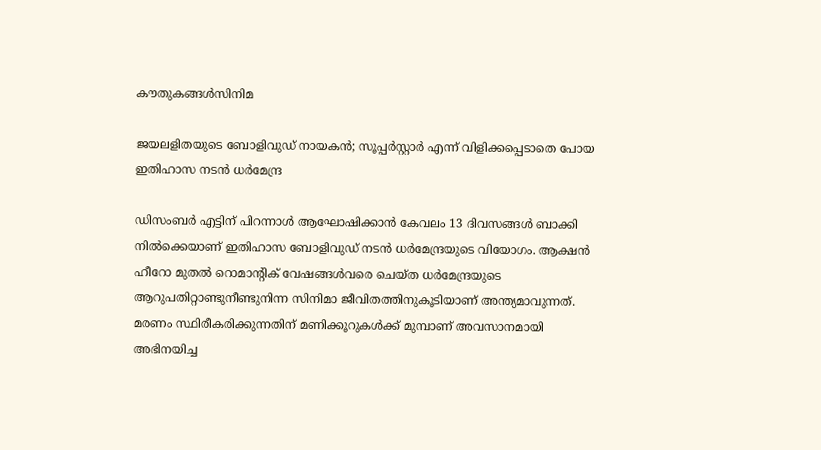കൗതുകങ്ങൾസിനിമ

ജയലളിതയുടെ ബോളിവുഡ് നായകന്‍; സൂപ്പര്‍സ്റ്റാര്‍ എന്ന് വിളിക്കപ്പെടാതെ പോയ ഇതിഹാസ നടന്‍ ധര്‍മേന്ദ്ര

ഡിസംബര്‍ എട്ടിന്‌ പിറന്നാള്‍ ആഘോഷിക്കാന്‍ കേവലം 13 ദിവസങ്ങള്‍ ബാക്കി നില്‍ക്കെയാണ് ഇതിഹാസ ബോളിവുഡ് നടന്‍ ധര്‍മേന്ദ്രയുടെ വിയോഗം. ആക്ഷന്‍ ഹീറോ മുതല്‍ റൊമാന്റിക് വേഷങ്ങള്‍വരെ ചെയ്ത ധര്‍മേന്ദ്രയുടെ ആറുപതിറ്റാണ്ടുനീണ്ടുനിന്ന സിനിമാ ജീവിതത്തിനുകൂടിയാണ് അന്ത്യമാവുന്നത്. മരണം സ്ഥിരീകരിക്കുന്നതിന് മണിക്കൂറുകള്‍ക്ക് മുമ്പാണ് അവസാനമായി അഭിനയിച്ച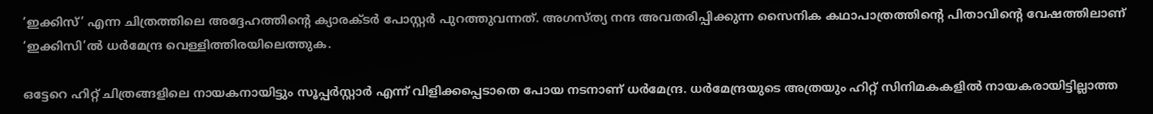‘ഇക്കിസ്’ എന്ന ചിത്രത്തിലെ അദ്ദേഹത്തിന്റെ ക്യാരക്ടര്‍ പോസ്റ്റര്‍ പുറത്തുവന്നത്. അഗസ്ത്യ നന്ദ അവതരിപ്പിക്കുന്ന സൈനിക കഥാപാത്രത്തിന്റെ പിതാവിന്റെ വേഷത്തിലാണ് ‘ഇക്കിസി’ല്‍ ധര്‍മേന്ദ്ര വെള്ളിത്തിരയിലെത്തുക.

ഒട്ടേറെ ഹിറ്റ് ചിത്രങ്ങളിലെ നായകനായിട്ടും സൂപ്പര്‍സ്റ്റാര്‍ എന്ന് വിളിക്കപ്പെടാതെ പോയ നടനാണ് ധര്‍മേന്ദ്ര. ധര്‍മേന്ദ്രയുടെ അത്രയും ഹിറ്റ് സിനിമകകളില്‍ നായകരായിട്ടില്ലാത്ത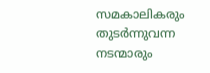സമകാലികരും തുടര്‍ന്നുവന്ന നടന്മാരും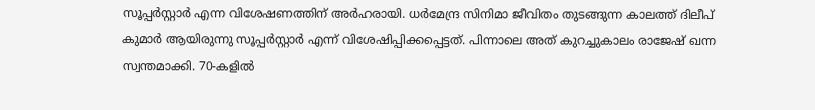സൂപ്പര്‍സ്റ്റാര്‍ എന്ന വിശേഷണത്തിന് അര്‍ഹരായി. ധര്‍മേന്ദ്ര സിനിമാ ജീവിതം തുടങ്ങുന്ന കാലത്ത് ദിലീപ് കുമാര്‍ ആയിരുന്നു സൂപ്പര്‍സ്റ്റാര്‍ എന്ന് വിശേഷിപ്പിക്കപ്പെട്ടത്. പിന്നാലെ അത് കുറച്ചുകാലം രാജേഷ് ഖന്ന സ്വന്തമാക്കി. 70-കളില്‍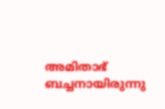അമിതാഭ് ബച്ചനായിരുന്നു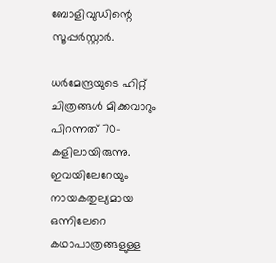ബോളിവുഡിന്റെ സൂപ്പര്‍സ്റ്റാര്‍.

ധര്‍മേന്ദ്രയുടെ ഹിറ്റ് ചിത്രങ്ങള്‍ മിക്കവാറും പിറന്നത് 70-കളിലായിരുന്നു. ഇവയിലേറേയും നായകതുല്യമായ ഒന്നിലേറെ കഥാപാത്രങ്ങളുള്ള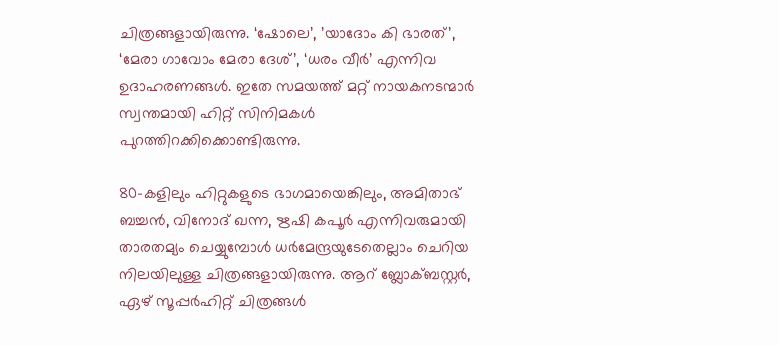ചിത്രങ്ങളായിരുന്നു. ‘ഷോലെ’, ’യാദോം കി ഭാരത്’, ‘മേരാ ഗാവോം മേരാ ദേശ്’, ‘ധരം വീര്‍’ എന്നിവ ഉദാഹരണങ്ങള്‍. ഇതേ സമയത്ത് മറ്റ് നായകനടന്മാര്‍ സ്വന്തമായി ഹിറ്റ് സിനിമകള്‍ പുറത്തിറക്കിക്കൊണ്ടിരുന്നു.

80-കളിലും ഹിറ്റുകളുടെ ഭാഗമായെങ്കിലും, അമിതാഭ് ബച്ചന്‍, വിനോദ് ഖന്ന, ഋഷി കപൂര്‍ എന്നിവരുമായി താരതമ്യം ചെയ്യുമ്പോള്‍ ധര്‍മേന്ദ്രയുടേതെല്ലാം ചെറിയ നിലയിലുള്ള ചിത്രങ്ങളായിരുന്നു. ആറ് ബ്ലോക്ബസ്റ്റര്‍, ഏഴ് സൂപ്പര്‍ഹിറ്റ് ചിത്രങ്ങള്‍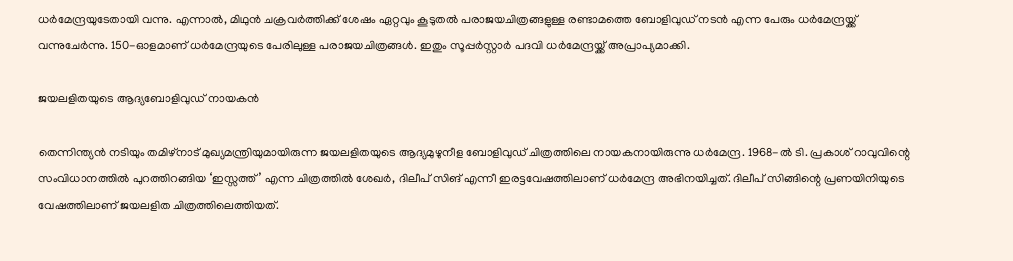ധര്‍മേന്ദ്രയുടേതായി വന്നു. എന്നാല്‍, മിഥുന്‍ ചക്രവര്‍ത്തിക്ക് ശേഷം ഏറ്റവും കൂടുതല്‍ പരാജയചിത്രങ്ങളുള്ള രണ്ടാമത്തെ ബോളിവുഡ് നടന്‍ എന്ന പേരും ധര്‍മേന്ദ്രയ്ക്ക് വന്നുചേര്‍ന്നു. 150-ഓളമാണ് ധര്‍മേന്ദ്രയുടെ പേരിലുള്ള പരാജയചിത്രങ്ങള്‍. ഇതും സൂപ്പര്‍സ്റ്റാര്‍ പദവി ധര്‍മേന്ദ്രയ്ക്ക് അപ്രാപ്യമാക്കി.

ജയലളിതയുടെ ആദ്യബോളിവുഡ് നായകന്‍

തെന്നിന്ത്യന്‍ നടിയും തമിഴ്‌നാട് മുഖ്യമന്ത്രിയുമായിരുന്ന ജയലളിതയുടെ ആദ്യമുഴുനീള ബോളിവുഡ് ചിത്രത്തിലെ നായകനായിരുന്നു ധര്‍മേന്ദ്ര. 1968-ല്‍ ടി. പ്രകാശ് റാവുവിന്റെ സംവിധാനത്തില്‍ പുറത്തിറങ്ങിയ ‘ഇസ്സത്ത്’ എന്ന ചിത്രത്തില്‍ ശേഖര്‍, ദിലീപ് സിങ് എന്നീ ഇരട്ടവേഷത്തിലാണ് ധര്‍മേന്ദ്ര അഭിനയിച്ചത്. ദിലീപ് സിങ്ങിന്റെ പ്രണയിനിയുടെ വേഷത്തിലാണ് ജയലളിത ചിത്രത്തിലെത്തിയത്.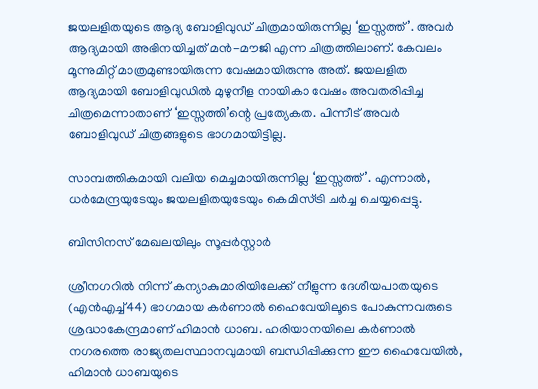ജയലളിതയുടെ ആദ്യ ബോളിവുഡ് ചിത്രമായിരുന്നില്ല ‘ഇസ്സത്ത്’. അവര്‍ ആദ്യമായി അഭിനയിച്ചത് മന്‍-മൗജി എന്ന ചിത്രത്തിലാണ്. കേവലം മൂന്നുമിറ്റ് മാത്രമുണ്ടായിരുന്ന വേഷമായിരുന്നു അത്. ജയലളിത ആദ്യമായി ബോളിവുഡില്‍ മുഴുനീള നായികാ വേഷം അവതരിപ്പിച്ച ചിത്രമെന്നാതാണ് ‘ഇസ്സത്തി’ന്റെ പ്രത്യേകത. പിന്നീട് അവര്‍ ബോളിവുഡ് ചിത്രങ്ങളുടെ ഭാഗമായിട്ടില്ല.

സാമ്പത്തികമായി വലിയ മെച്ചമായിരുന്നില്ല ‘ഇസ്സത്ത്’. എന്നാല്‍, ധര്‍മേന്ദ്രയുടേയും ജയലളിതയുടേയും കെമിസ്ട്രി ചര്‍ച്ച ചെയ്യപ്പെട്ടു.

ബിസിനസ് മേഖലയിലും സൂപ്പർസ്റ്റാർ

ശ്രീനഗറിൽ നിന്ന് കന്യാകുമാരിയിലേക്ക് നീളുന്ന ദേശീയപാതയുടെ (എൻഎച്ച്44) ഭാഗമായ കർണാൽ ഹൈവേയിലൂടെ പോകുന്നവരുടെ ശ്രദ്ധാകേന്ദ്രമാണ് ഹിമാൻ ധാബ. ഹരിയാനയിലെ കർണാൽ നഗരത്തെ രാജ്യതലസ്ഥാനവുമായി ബന്ധിപ്പിക്കുന്ന ഈ ഹൈവേയിൽ, ഹിമാൻ ധാബയുടെ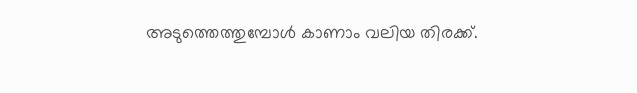അടുത്തെത്തുമ്പോൾ കാണാം വലിയ തിരക്ക്.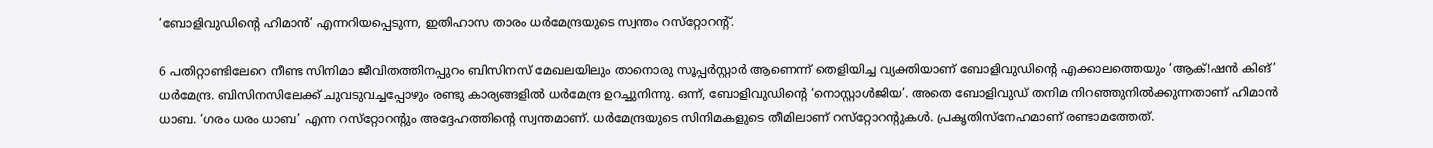‘ബോളിവുഡിന്റെ ഹിമാൻ’ എന്നറിയപ്പെടുന്ന, ഇതിഹാസ താരം ധർമേന്ദ്രയുടെ സ്വന്തം റസ്‌റ്റോറന്റ്.

6 പതിറ്റാണ്ടിലേറെ നീണ്ട സിനിമാ ജീവിതത്തിനപ്പുറം ബിസിനസ് മേഖലയിലും താനൊരു സൂപ്പർസ്റ്റാർ ആണെന്ന് തെളിയിച്ച വ്യക്തിയാണ് ബോളിവുഡിന്റെ എക്കാലത്തെയും ‘ആക്!ഷൻ കിങ്’ ധർമേന്ദ്ര. ബിസിനസിലേക്ക് ചുവടുവച്ചപ്പോഴും രണ്ടു കാര്യങ്ങളിൽ ധർമേന്ദ്ര ഉറച്ചുനിന്നു. ഒന്ന്, ബോളിവുഡിന്റെ ‘നൊസ്റ്റാൾജിയ’. അതെ ബോളിവുഡ് തനിമ നിറഞ്ഞുനിൽക്കുന്നതാണ് ഹിമാൻ ധാബ. ‘ഗരം ധരം ധാബ’ എന്ന റസ്‌റ്റോറന്റും അദ്ദേഹത്തിന്റെ സ്വന്തമാണ്. ധർമേന്ദ്രയുടെ സിനിമകളുടെ തീമിലാണ് റസ്‌റ്റോറന്റുകൾ. പ്രകൃതിസ്‌നേഹമാണ് രണ്ടാമത്തേത്.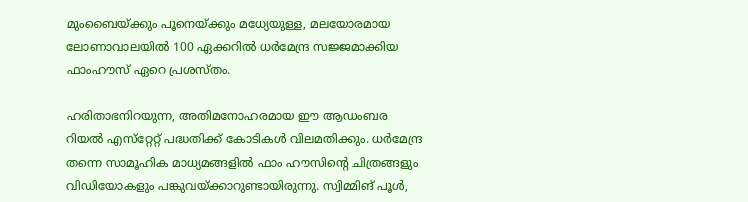മുംബൈയ്ക്കും പൂനെയ്ക്കും മധ്യേയുള്ള, മലയോരമായ ലോണാവാലയിൽ 100 ഏക്കറിൽ ധർമേന്ദ്ര സജ്ജമാക്കിയ ഫാംഹൗസ് ഏറെ പ്രശസ്തം.

ഹരിതാഭനിറയുന്ന, അതിമനോഹരമായ ഈ ആഡംബര റിയൽ എസ്‌റ്റേറ്റ് പദ്ധതിക്ക് കോടികൾ വിലമതിക്കും. ധർമേന്ദ്ര തന്നെ സാമൂഹിക മാധ്യമങ്ങളിൽ ഫാം ഹൗസിന്റെ ചിത്രങ്ങളും വിഡിയോകളും പങ്കുവയ്ക്കാറുണ്ടായിരുന്നു. സ്വിമ്മിങ് പൂൾ,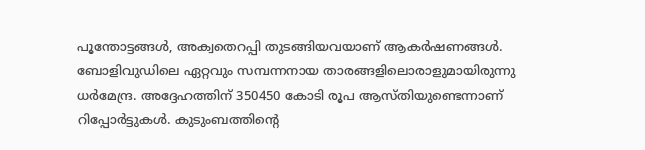പൂന്തോട്ടങ്ങൾ, അക്വതെറപ്പി തുടങ്ങിയവയാണ് ആകർഷണങ്ങൾ. ബോളിവുഡിലെ ഏറ്റവും സമ്പന്നനായ താരങ്ങളിലൊരാളുമായിരുന്നു ധർമേന്ദ്ര. അദ്ദേഹത്തിന് 350450 കോടി രൂപ ആസ്തിയുണ്ടെന്നാണ് റിപ്പോർട്ടുകൾ. കുടുംബത്തിന്റെ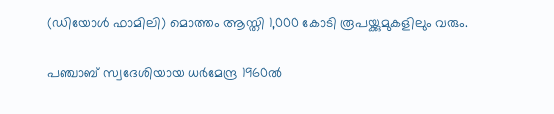(ഡിയോൾ ഫാമിലി) മൊത്തം ആസ്തി 1,000 കോടി രൂപയ്ക്കുമുകളിലും വരും.

പഞ്ചാബ് സ്വദേശിയായ ധർമേന്ദ്ര 1960ൽ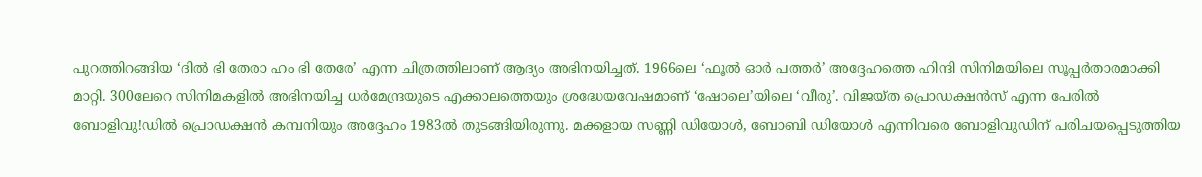പുറത്തിറങ്ങിയ ‘ദിൽ ഭി തേരാ ഹം ഭി തേരേ’ എന്ന ചിത്രത്തിലാണ് ആദ്യം അഭിനയിച്ചത്. 1966ലെ ‘ഫൂൽ ഓർ പത്തർ’ അദ്ദേഹത്തെ ഹിന്ദി സിനിമയിലെ സൂപ്പർതാരമാക്കി മാറ്റി. 300ലേറെ സിനിമകളിൽ അഭിനയിച്ച ധർമേന്ദ്രയുടെ എക്കാലത്തെയും ശ്രദ്ധേയവേഷമാണ് ‘ഷോലെ’യിലെ ‘വീരു’. വിജയ്ത പ്രൊഡക്ഷൻസ് എന്ന പേരിൽ ബോളിവു!ഡിൽ പ്രൊഡക്ഷൻ കമ്പനിയും അദ്ദേഹം 1983ൽ തുടങ്ങിയിരുന്നു. മക്കളായ സണ്ണി ഡിയോൾ, ബോബി ഡിയോൾ എന്നിവരെ ബോളിവുഡിന് പരിചയപ്പെടുത്തിയ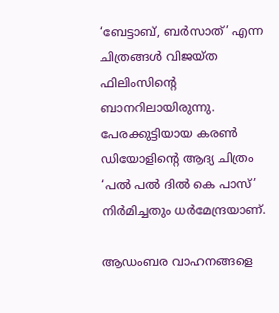‘ബേട്ടാബ്, ബർസാത്’ എന്ന ചിത്രങ്ങൾ വിജയ്ത ഫിലിംസിന്റെ ബാനറിലായിരുന്നു. പേരക്കുട്ടിയായ കരൺ ഡിയോളിന്റെ ആദ്യ ചിത്രം ‘പൽ പൽ ദിൽ കെ പാസ്’ നിർമിച്ചതും ധർമേന്ദ്രയാണ്.

ആഡംബര വാഹനങ്ങളെ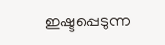ഇഷ്ടപ്പെടുന്ന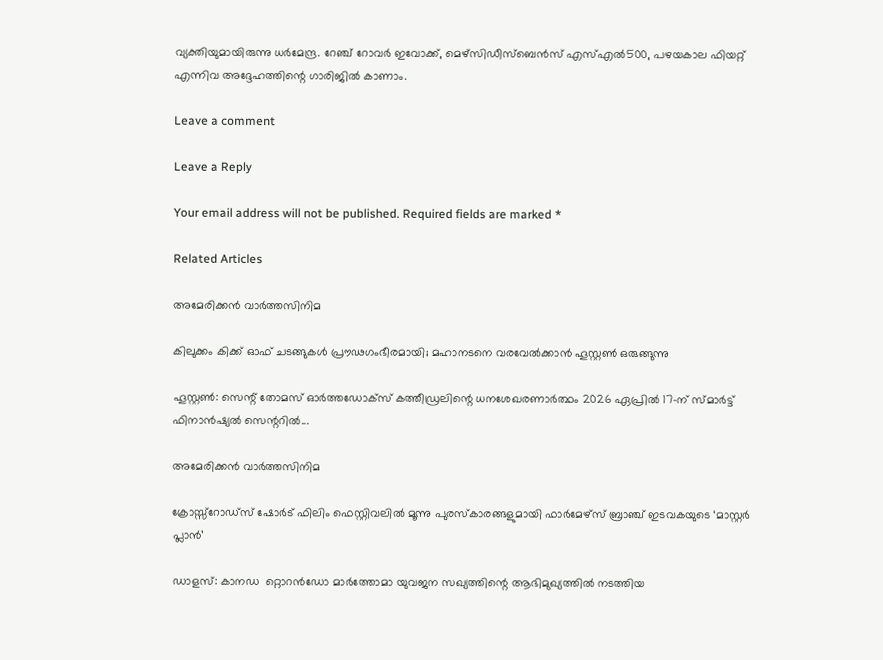വ്യക്തിയുമായിരുന്നു ധർമേന്ദ്ര. റേഞ്ച് റോവർ ഇവോക്ക്, മെഴ്‌സിഡീസ്‌ബെൻസ് എസ്എൽ500, പഴയകാല ഫിയറ്റ് എന്നിവ അദ്ദേഹത്തിന്റെ ഗാരിജിൽ കാണാം.

Leave a comment

Leave a Reply

Your email address will not be published. Required fields are marked *

Related Articles

അമേരിക്കൻ വാർത്തസിനിമ

കിലുക്കം കിക്ക് ഓഫ് ചടങ്ങുകള്‍ പ്രൗഢഗംഭീരമായി; മഹാനടനെ വരവേല്‍ക്കാന്‍ ഹൂസ്റ്റണ്‍ ഒരുങ്ങുന്നു

ഹൂസ്റ്റണ്‍: സെന്റ് തോമസ് ഓര്‍ത്തഡോക്‌സ് കത്തീഡ്രലിന്റെ ധനശേഖരണാര്‍ത്ഥം 2026 ഏപ്രില്‍ 17-ന് സ്മാര്‍ട്ട് ഫിനാന്‍ഷ്യല്‍ സെന്ററില്‍...

അമേരിക്കൻ വാർത്തസിനിമ

ക്രോസ്സ്‌റോഡ്സ് ഷോർട് ഫിലിം ഫെസ്റ്റിവലിൽ മൂന്നു പുരസ്കാരങ്ങളുമായി ഫാർമേഴ്‌സ് ബ്രാഞ്ച് ഇടവകയുടെ ‘മാസ്റ്റർ പ്ലാൻ’

ഡാളസ്: കാനഡ  റ്റൊറൻഡോ മാർത്തോമാ യുവജന സഖ്യത്തിന്റെ ആഭിമുഖ്യത്തിൽ നടത്തിയ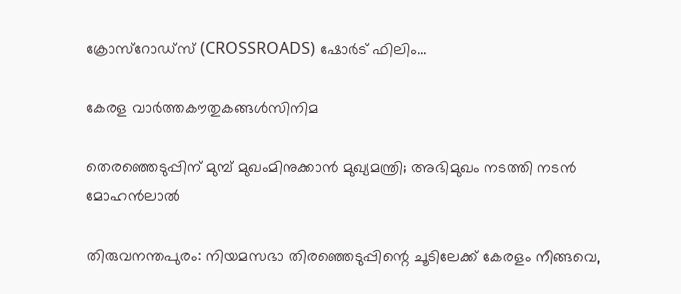ക്രോസ്റോഡ്സ് (CROSSROADS) ഷോർട് ഫിലിം...

കേരള വാർത്തകൗതുകങ്ങൾസിനിമ

തെരഞ്ഞെടുപ്പിന് മുമ്പ് മുഖംമിനുക്കാന്‍ മുഖ്യമന്ത്രി; അഭിമുഖം നടത്തി നടന്‍ മോഹന്‍ലാല്‍

തിരുവനന്തപുരം: നിയമസഭാ തിരഞ്ഞെടുപ്പിന്റെ ചൂടിലേക്ക് കേരളം നീങ്ങവെ,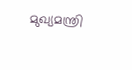മുഖ്യമന്ത്രി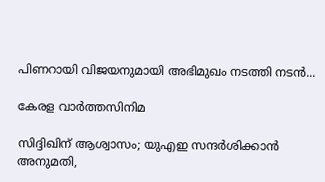പിണറായി വിജയനുമായി അഭിമുഖം നടത്തി നടന്‍...

കേരള വാർത്തസിനിമ

സിദ്ദിഖിന് ആശ്വാസം; യുഎഇ സന്ദർശിക്കാൻ അനുമതി,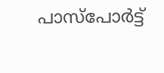പാസ്‌പോർട്ട്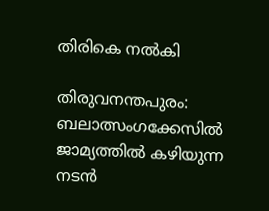തിരികെ നൽകി

തിരുവനന്തപുരം: ബലാത്സംഗക്കേസിൽ ജാമ്യത്തിൽ കഴിയുന്ന നടൻ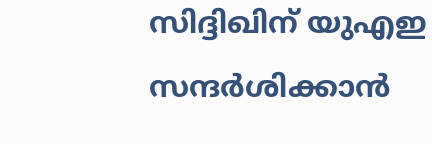സിദ്ദിഖിന് യുഎഇ സന്ദർശിക്കാൻ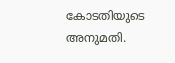കോടതിയുടെ അനുമതി.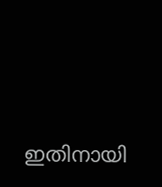ഇതിനായി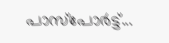പാസ്‌പോർട്ട്...